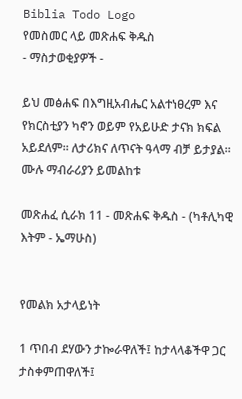Biblia Todo Logo
የመስመር ላይ መጽሐፍ ቅዱስ
- ማስታወቂያዎች -

ይህ መፅሐፍ በእግዚአብሔር አልተነፀረም እና የክርስቲያን ካኖን ወይም የአይሁድ ታናክ ክፍል አይደለም። ለታሪክና ለጥናት ዓላማ ብቻ ይታያል። ሙሉ ማብራሪያን ይመልከቱ

መጽሐፈ ሲራክ 11 - መጽሐፍ ቅዱስ - (ካቶሊካዊ እትም - ኤማሁስ)


የመልክ አታላይነት

1 ጥበብ ደሃውን ታኰራዋለች፤ ከታላላቆችዋ ጋር ታስቀምጠዋለች፤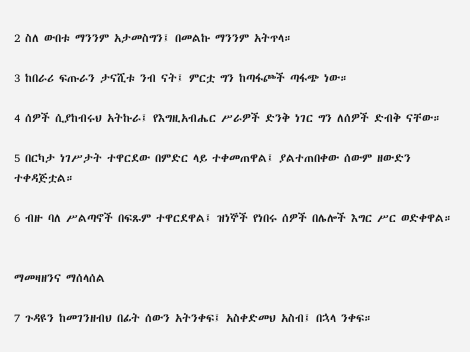2 ስለ ውበቱ ማንንም አታመስግን፤ በመልኩ ማንንም አትጥላ።

3 ከበራሪ ፍጡራን ታናሺቱ ንብ ናት፤ ምርቷ ግን ከጣፋጮች ጣፋጭ ነው።

4 ሰዎች ሲያከብሩህ አትኩራ፤ የእግዚአብሔር ሥራዎች ድንቅ ነገር ግን ለሰዎች ድብቅ ናቸው።

5 በርካታ ነገሥታት ተዋርደው በምድር ላይ ተቀመጠዋል፤ ያልተጠበቀው ሰውም ዘውድን ተቀዳጅቷል።

6 ብዙ ባለ ሥልጣኖች በፍጹም ተዋርደዋል፤ ዝነኞች የነበሩ ሰዎች በሌሎች እግር ሥር ወድቀዋል።


ማመዛዘንና ማሰላሰል

7 ጉዳዩን ከመገንዘብህ በፊት ሰውን አትንቀፍ፤ አስቀድመህ አስብ፤ በኋላ ንቀፍ።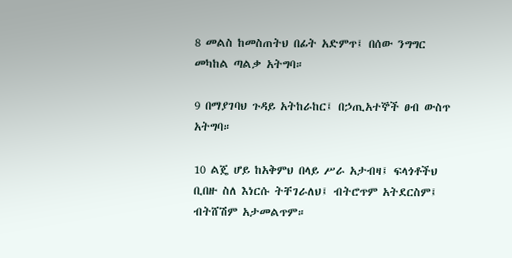8 መልስ ከመስጠትህ በፊት አድምጥ፤ በሰው ንግግር መካከል ጣልቃ አትግባ።

9 በማያገባህ ጉዳይ አትከራከር፤ በኃጢአተኞች ፀብ ውስጥ አትግባ።

10 ልጄ ሆይ ከአቅምህ በላይ ሥራ አታብዛ፤ ፍላጎቶችህ ቢበዙ ስለ እነርሱ ትቸገራለህ፤ ብትሮጥም አትደርስም፤ ብትሸሽም አታመልጥም።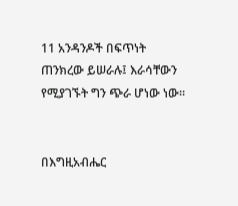11 አንዳንዶች በፍጥነት ጠንክረው ይሠራሉ፤ እራሳቸውን የሚያገኙት ግን ጭራ ሆነው ነው።


በእግዚአብሔር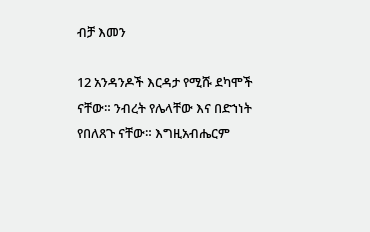ብቻ እመን

12 አንዳንዶች እርዳታ የሚሹ ደካሞች ናቸው። ንብረት የሌላቸው እና በድኀነት የበለጸጉ ናቸው። እግዚአብሔርም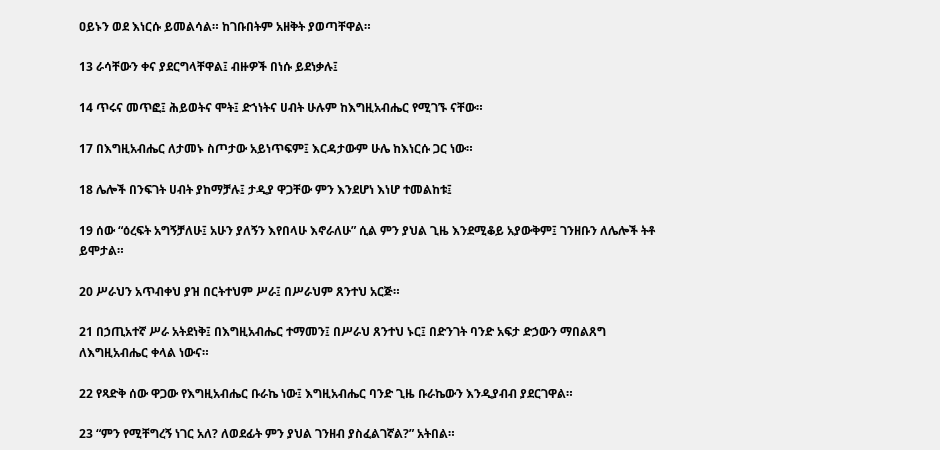ዐይኑን ወደ እነርሱ ይመልሳል። ከገቡበትም አዘቅት ያወጣቸዋል።

13 ራሳቸውን ቀና ያደርግላቸዋል፤ ብዙዎች በነሱ ይደነቃሉ፤

14 ጥሩና መጥፎ፤ ሕይወትና ሞት፤ ድኀነትና ሀብት ሁሉም ከእግዚአብሔር የሚገኙ ናቸው።

17 በእግዚአብሔር ለታመኑ ስጦታው አይነጥፍም፤ እርዳታውም ሁሌ ከእነርሱ ጋር ነው።

18 ሌሎች በንፍገት ሀብት ያከማቻሉ፤ ታዲያ ዋጋቸው ምን እንደሆነ እነሆ ተመልከቱ፤

19 ሰው “ዕረፍት አግኝቻለሁ፤ አሁን ያለኝን እየበላሁ እኖራለሁ” ሲል ምን ያህል ጊዜ እንደሚቆይ አያውቅም፤ ገንዘቡን ለሌሎች ትቶ ይሞታል።

20 ሥራህን አጥብቀህ ያዝ በርትተህም ሥራ፤ በሥራህም ጸንተህ አርጅ።

21 በኃጢአተኛ ሥራ አትደነቅ፤ በእግዚአብሔር ተማመን፤ በሥራህ ጸንተህ ኑር፤ በድንገት ባንድ አፍታ ድኃውን ማበልጸግ ለእግዚአብሔር ቀላል ነውና።

22 የጻድቅ ሰው ዋጋው የእግዚአብሔር ቡራኬ ነው፤ እግዚአብሔር ባንድ ጊዜ ቡራኬውን እንዲያብብ ያደርገዋል።

23 “ምን የሚቸግረኝ ነገር አለ? ለወደፊት ምን ያህል ገንዘብ ያስፈልገኛል?” አትበል።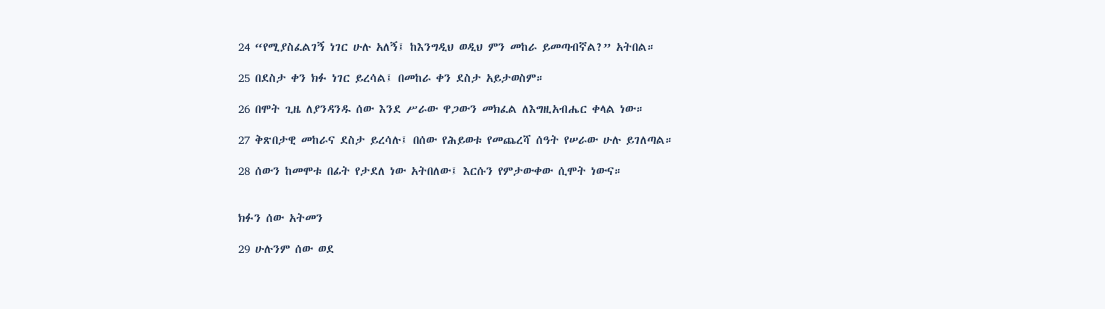24 “የሚያስፈልገኝ ነገር ሁሉ አለኝ፤ ከእንግዲህ ወዲህ ምን መከራ ይመጣብኛል?” አትበል።

25 በደስታ ቀን ክፉ ነገር ይረሳል፤ በመከራ ቀን ደስታ አይታወስም።

26 በሞት ጊዜ ለያንዳንዱ ሰው እንደ ሥራው ዋጋውን መክፈል ለእግዚአብሔር ቀላል ነው።

27 ቅጽበታዊ መከራና ደስታ ይረሳሉ፤ በሰው የሕይወቱ የመጨረሻ ሰዓት የሠራው ሁሉ ይገለጣል።

28 ሰውን ከመሞቱ በፊት የታደለ ነው አትበለው፤ እርሱን የምታውቀው ሲሞት ነውና።


ክፉን ሰው አትመን

29 ሁሉንም ሰው ወደ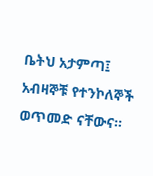ቤትህ አታምጣ፤ አብዛኞቹ የተንኮለኞች ወጥመድ ናቸውና።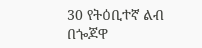30 የትዕቢተኛ ልብ በጐጆዋ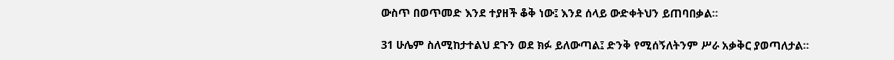ውስጥ በወጥመድ እንደ ተያዘች ቆቅ ነው፤ እንደ ሰላይ ውድቀትህን ይጠባበቃል።

31 ሁሌም ስለሚከታተልህ ደጉን ወደ ክፉ ይለውጣል፤ ድንቅ የሚሰኝለትንም ሥራ አቃቅር ያወጣለታል።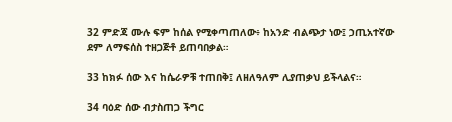32 ምድጃ ሙሉ ፍም ከሰል የሚቀጣጠለው፥ ከአንድ ብልጭታ ነው፤ ኃጢአተኛው ደም ለማፍሰስ ተዘጋጅቶ ይጠባበቃል።

33 ከክፉ ሰው እና ከሴራዎቹ ተጠበቅ፤ ለዘለዓለም ሊያጠቃህ ይችላልና።

34 ባዕድ ሰው ብታስጠጋ ችግር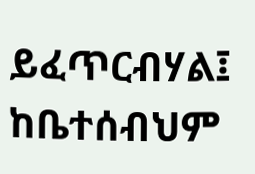ይፈጥርብሃል፤ ከቤተሰብህም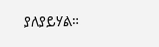ያለያይሃል።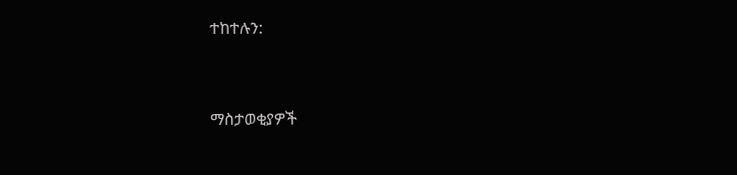ተከተሉን:



ማስታወቂያዎች